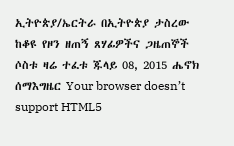ኢትዮጵያ/ኤርትራ በኢትዮጵያ ታስረው ከቆዩ የዞን ዘጠኝ ጸሃፊዎችና ጋዜጠኞች ሶስቱ ዛሬ ተፈቱ ጁላይ 08, 2015 ሔኖክ ሰማእግዜር Your browser doesn’t support HTML5